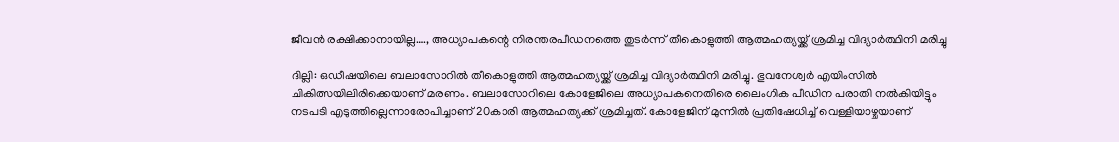ജീവന്‍ രക്ഷിക്കാനായില്ല…., അധ്യാപകന്റെ നിരന്തരപീഡനത്തെ തുടര്‍ന്ന് തീകൊളുത്തി ആത്മഹത്യയ്ക്ക് ശ്രമിച്ച വിദ്യാര്‍ത്ഥിനി മരിച്ചു

ദില്ലി: ഒഡീഷയിലെ ബലാസോറില്‍ തീകൊളുത്തി ആത്മഹത്യയ്ക്ക് ശ്രമിച്ച വിദ്യാര്‍ത്ഥിനി മരിച്ചു. ഭുവനേശ്വര്‍ എയിംസില്‍ ചികിത്സയിലിരിക്കെയാണ് മരണം. ബലാസോറിലെ കോളേജിലെ അധ്യാപകനെതിരെ ലൈംഗിക പീഡിന പരാതി നല്‍കിയിട്ടും നടപടി എടുത്തില്ലെന്നാരോപിച്ചാണ് 20കാരി ആത്മഹത്യക്ക് ശ്രമിച്ചത്. കോളേജിന് മുന്നില്‍ പ്രതിഷേധിച്ച് വെള്ളിയാഴ്ചയാണ്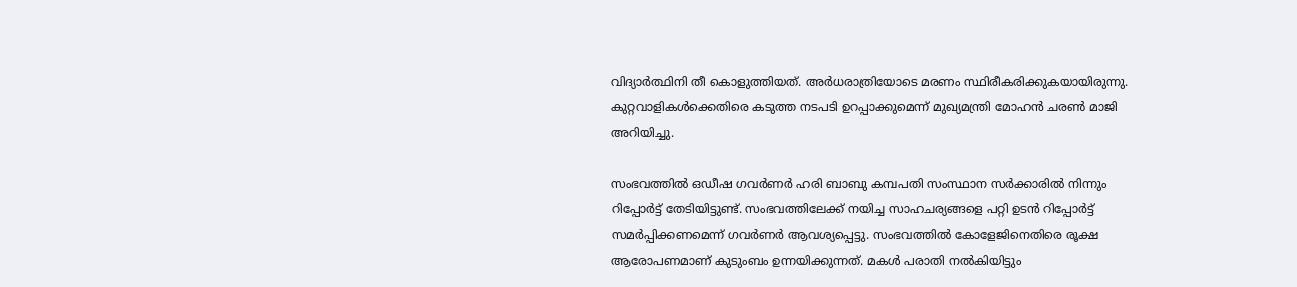വിദ്യാര്‍ത്ഥിനി തീ കൊളുത്തിയത്. അര്‍ധരാത്രിയോടെ മരണം സ്ഥിരീകരിക്കുകയായിരുന്നു. കുറ്റവാളികള്‍ക്കെതിരെ കടുത്ത നടപടി ഉറപ്പാക്കുമെന്ന് മുഖ്യമന്ത്രി മോഹന്‍ ചരണ്‍ മാജി അറിയിച്ചു.

സംഭവത്തില്‍ ഒഡീഷ ഗവര്‍ണര്‍ ഹരി ബാബു കമ്പപതി സംസ്ഥാന സര്‍ക്കാരില്‍ നിന്നും റിപ്പോര്‍ട്ട് തേടിയിട്ടുണ്ട്. സംഭവത്തിലേക്ക് നയിച്ച സാഹചര്യങ്ങളെ പറ്റി ഉടന്‍ റിപ്പോര്‍ട്ട് സമര്‍പ്പിക്കണമെന്ന് ഗവര്‍ണര്‍ ആവശ്യപ്പെട്ടു. സംഭവത്തില്‍ കോളേജിനെതിരെ രൂക്ഷ ആരോപണമാണ് കുടുംബം ഉന്നയിക്കുന്നത്. മകള്‍ പരാതി നല്‍കിയിട്ടും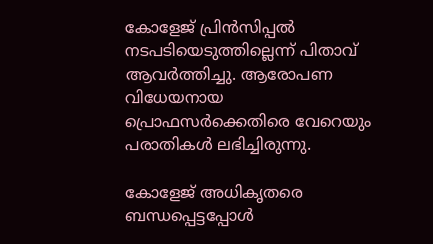കോളേജ് പ്രിന്‍സിപ്പല്‍ നടപടിയെടുത്തില്ലെന്ന് പിതാവ് ആവര്‍ത്തിച്ചു. ആരോപണ വിധേയനായ പ്രൊഫസര്‍ക്കെതിരെ വേറെയും പരാതികള്‍ ലഭിച്ചിരുന്നു.

കോളേജ് അധികൃതരെ ബന്ധപ്പെട്ടപ്പോള്‍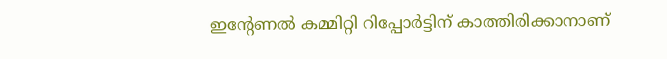ഇന്റേണല്‍ കമ്മിറ്റി റിപ്പോര്‍ട്ടിന് കാത്തിരിക്കാനാണ്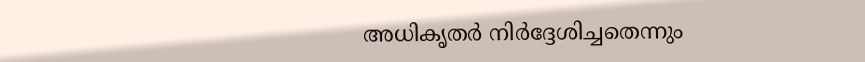അധികൃതര്‍ നിര്‍ദ്ദേശിച്ചതെന്നും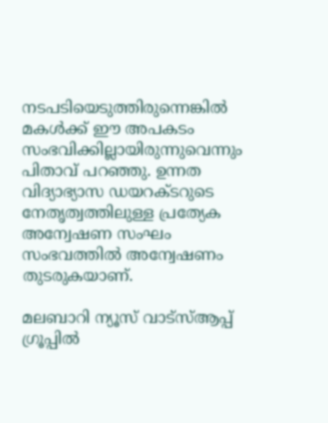നടപടിയെടുത്തിരുന്നെങ്കില്‍ മകള്‍ക്ക് ഈ അപകടം സംഭവിക്കില്ലായിരുന്നുവെന്നും പിതാവ് പറഞ്ഞു. ഉന്നത വിദ്യാഭ്യാസ ഡയറക്ടറുടെ നേതൃത്വത്തിലുള്ള പ്രത്യേക അന്വേഷണ സംഘം സംഭവത്തില്‍ അന്വേഷണം തുടരുകയാണ്.

മലബാറി ന്യൂസ് വാട്‌സ്ആപ്പ് ഗ്രൂപ്പില്‍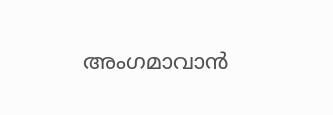അംഗമാവാന്‍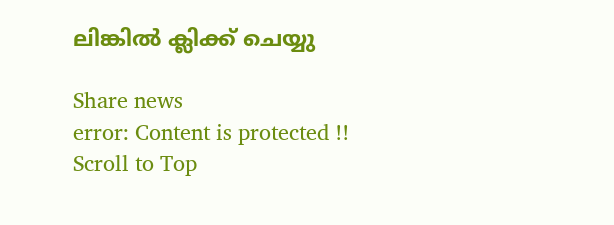ലിങ്കില്‍ ക്ലിക്ക് ചെയ്യു

Share news
error: Content is protected !!
Scroll to Top